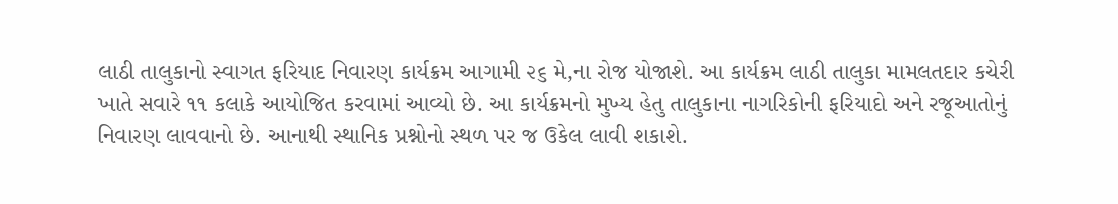લાઠી તાલુકાનો સ્વાગત ફરિયાદ નિવારણ કાર્યક્રમ આગામી ૨૬ મે,ના રોજ યોજાશે. આ કાર્યક્રમ લાઠી તાલુકા મામલતદાર કચેરી ખાતે સવારે ૧૧ કલાકે આયોજિત કરવામાં આવ્યો છે. આ કાર્યક્રમનો મુખ્ય હેતુ તાલુકાના નાગરિકોની ફરિયાદો અને રજૂઆતોનું નિવારણ લાવવાનો છે. આનાથી સ્થાનિક પ્રશ્નોનો સ્થળ પર જ ઉકેલ લાવી શકાશે.